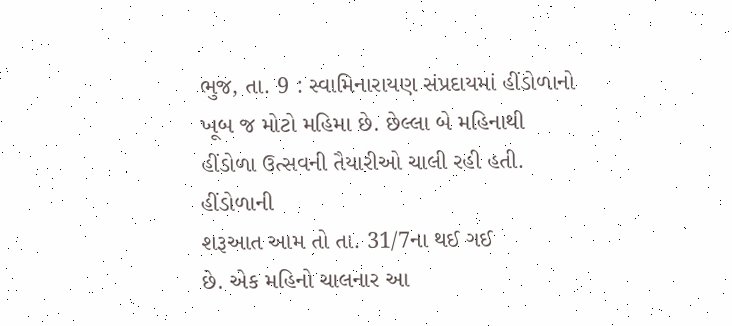ભુજ, તા. 9 : સ્વામિનારાયણ સંપ્રદાયમાં હીંડોળાનો
ખૂબ જ મોટો મહિમા છે. છેલ્લા બે મહિનાથી હીંડોળા ઉત્સવની તૈયારીઓ ચાલી રહી હતી. હીંડોળાની
શરૂઆત આમ તો તા. 31/7ના થઈ ગઈ
છે. એક મહિનો ચાલનાર આ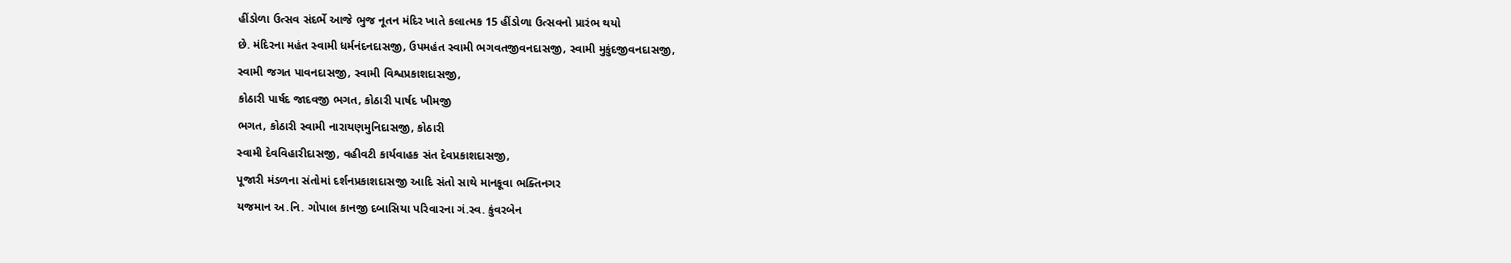હીંડોળા ઉત્સવ સંદર્ભે આજે ભુજ નૂતન મંદિર ખાતે કલાત્મક 15 હીંડોળા ઉત્સવનો પ્રારંભ થયો
છે. મંદિરના મહંત સ્વામી ધર્મનંદનદાસજી, ઉપમહંત સ્વામી ભગવતજીવનદાસજી, સ્વામી મુકુંદજીવનદાસજી,
સ્વામી જગત પાવનદાસજી, સ્વામી વિશ્વપ્રકાશદાસજી,
કોઠારી પાર્ષદ જાદવજી ભગત, કોઠારી પાર્ષદ ખીમજી
ભગત, કોઠારી સ્વામી નારાયણમુનિદાસજી, કોઠારી
સ્વામી દેવવિહારીદાસજી, વહીવટી કાર્યવાહક સંત દેવપ્રકાશદાસજી,
પૂજારી મંડળના સંતોમાં દર્શનપ્રકાશદાસજી આદિ સંતો સાથે માનકૂવા ભક્તિનગર
યજમાન અ.નિ. ગોપાલ કાનજી દબાસિયા પરિવારના ગં.સ્વ. કુંવરબેન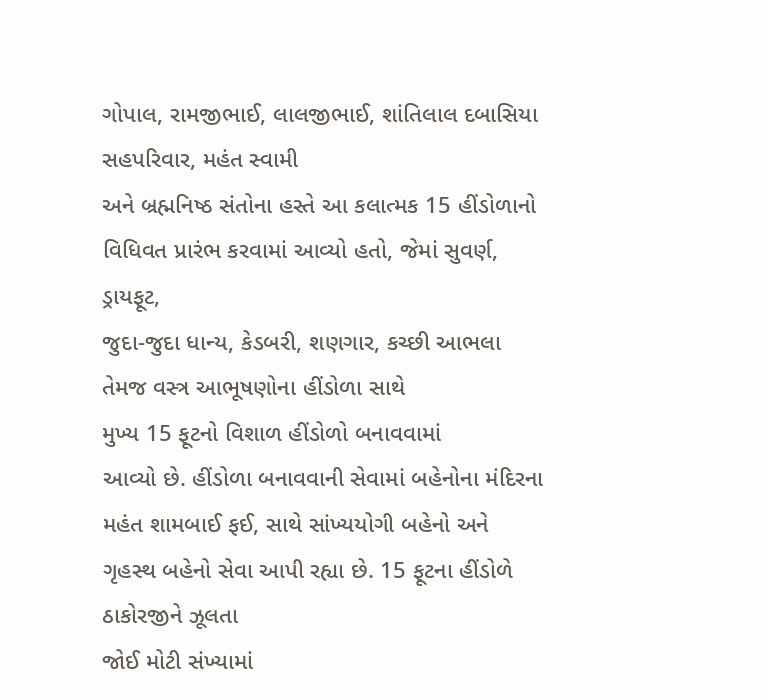ગોપાલ, રામજીભાઈ, લાલજીભાઈ, શાંતિલાલ દબાસિયા સહપરિવાર, મહંત સ્વામી
અને બ્રહ્મનિષ્ઠ સંતોના હસ્તે આ કલાત્મક 15 હીંડોળાનો વિધિવત પ્રારંભ કરવામાં આવ્યો હતો, જેમાં સુવર્ણ, ડ્રાયફૂટ,
જુદા-જુદા ધાન્ય, કેડબરી, શણગાર, કચ્છી આભલા તેમજ વસ્ત્ર આભૂષણોના હીંડોળા સાથે
મુખ્ય 15 ફૂટનો વિશાળ હીંડોળો બનાવવામાં
આવ્યો છે. હીંડોળા બનાવવાની સેવામાં બહેનોના મંદિરના મહંત શામબાઈ ફઈ, સાથે સાંખ્યયોગી બહેનો અને ગૃહસ્થ બહેનો સેવા આપી રહ્યા છે. 15 ફૂટના હીંડોળે ઠાકોરજીને ઝૂલતા
જોઈ મોટી સંખ્યામાં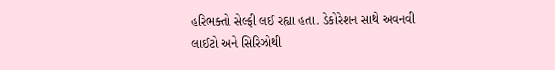હરિભક્તો સેલ્ફી લઈ રહ્યા હતા. ડેકોરેશન સાથે અવનવી લાઈટો અને સિરિઝોથી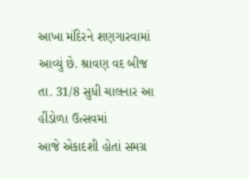આખા મંદિરને શણગારવામાં આવ્યું છે. શ્રાવણ વદ બીજ તા. 31/8 સુધી ચાલનાર આ હીંડોળા ઉત્સવમાં
આજે એકાદશી હોતાં સમગ્ર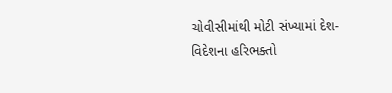ચોવીસીમાંથી મોટી સંખ્યામાં દેશ-વિદેશના હરિભક્તો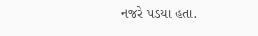નજરે પડયા હતા.